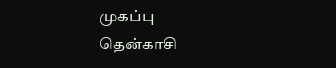முகப்பு
தென்காசி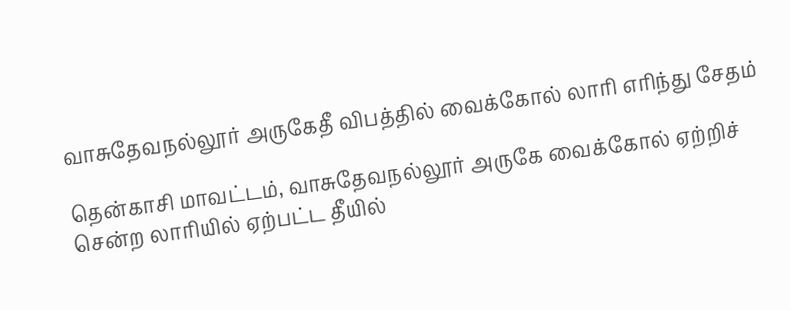வாசுதேவநல்லூர் அருகேதீ விபத்தில் வைக்கோல் லாரி எரிந்து சேதம்

தென்காசி மாவட்டம், வாசுதேவநல்லூர் அருகே வைக்கோல் ஏற்றிச் சென்ற லாரியில் ஏற்பட்ட தீயில்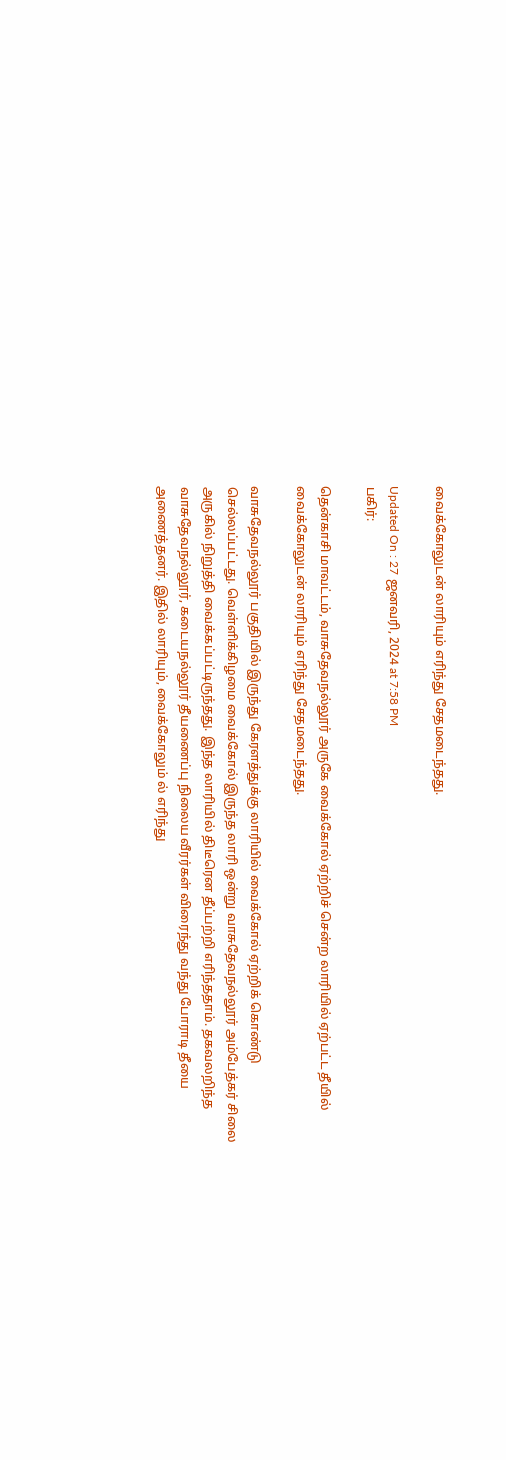வைக்கோலுடன் லாரியும் எரிந்து சேதமடைந்தது.

Updated On : 27 ஜனவரி, 2024 at 7:58 PM
பகிர்:

தென்காசி மாவட்டம், வாசுதேவநல்லூர் அருகே வைக்கோல் ஏற்றிச் சென்ற லாரியில் ஏற்பட்ட தீயில் வைக்கோலுடன் லாரியும் எரிந்து சேதமடைந்தது.

வாசுதேவநல்லூர் பகுதியில் இருந்து கேரளத்துக்கு லாரியில் வைக்கோல் ஏற்றிக் கொண்டு செல்லப்பட்டது. வெள்ளிக்கிழமை வைக்கோல் இருந்த லாரி ஒன்று வாசுதேவநல்லூர் அம்பேத்கர் சிலை அருகில் நிறுத்தி வைக்கப்பட்டிருந்தது. இந்த லாரியில் திடீரென தீப்பற்றி எரிந்ததாம். தகவலறிந்த வாசுதேவநல்லூர், கடையநல்லூர் தீயணைப்பு நிலைய வீரர்கள் விரைந்து வந்து போராடி தீயை அணைத்தனர். இதில் லாரியும், வைக்கோலும் ல் எரிந்து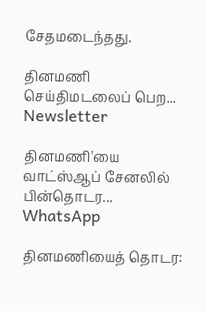சேதமடைந்தது.

தினமணி செய்திமடலைப் பெற... Newsletter

தினமணி'யை வாட்ஸ்ஆப் சேனலில் பின்தொடர... WhatsApp

தினமணியைத் தொடர: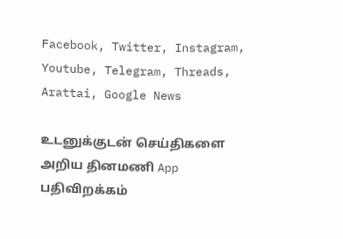Facebook, Twitter, Instagram, Youtube, Telegram, Threads, Arattai, Google News

உடனுக்குடன் செய்திகளை அறிய தினமணி App பதிவிறக்கம்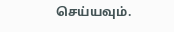செய்யவும்.